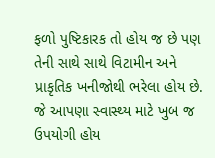ફળો પુષ્ટિકારક તો હોય જ છે પણ તેની સાથે સાથે વિટામીન અને પ્રાકૃતિક ખનીજોથી ભરેલા હોય છે. જે આપણા સ્વાસ્થ્ય માટે ખુબ જ ઉપયોગી હોય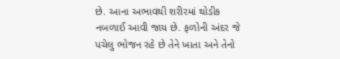છે. આના અભાવથી શરીરમાં થોડીક નબળાઈ આવી જાય છે. ફળોની અંદર જે પચેલુ ભોજન રહે છે તેને ખાતા અને તેનો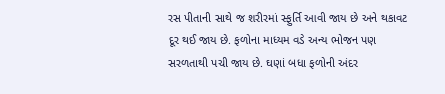રસ પીતાની સાથે જ શરીરમાં સ્ફુર્તિ આવી જાય છે અને થકાવટ દૂર થઈ જાય છે. ફળોના માધ્યમ વડે અન્ય ભોજન પણ સરળતાથી પચી જાય છે. ઘણાં બધા ફળોની અંદર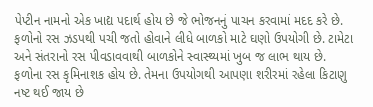પેપ્ટીન નામનો એક ખાદ્ય પદાર્થ હોય છે જે ભોજનનું પાચન કરવામાં મદદ કરે છે. ફળોનો રસ ઝડપથી પચી જતો હોવાને લીધે બાળકો માટે ઘણો ઉપયોગી છે. ટામેટા અને સંતરાનો રસ પીવડાવવાથી બાળકોને સ્વાસ્થ્યમાં ખુબ જ લાભ થાય છે. ફળોના રસ કૃમિનાશક હોય છે. તેમના ઉપયોગથી આપણા શરીરમાં રહેલા કિટાણુ નષ્ટ થઈ જાય છે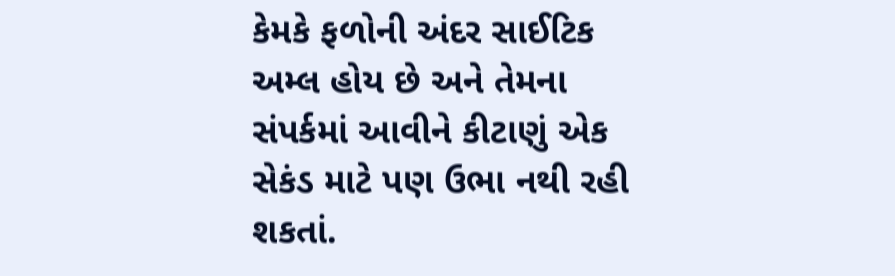કેમકે ફળોની અંદર સાઈટિક અમ્લ હોય છે અને તેમના સંપર્કમાં આવીને કીટાણું એક સેકંડ માટે પણ ઉભા નથી રહી શકતાં.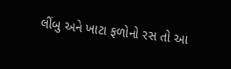લીંબુ અને ખાટા ફળોનો રસ તો આ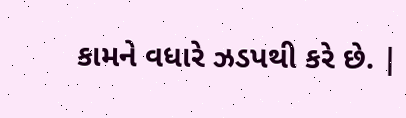કામને વધારે ઝડપથી કરે છે. |